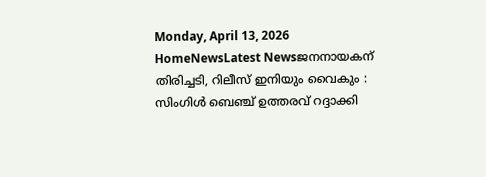Monday, April 13, 2026
HomeNewsLatest Newsജനനായകന് തിരിച്ചടി, റിലീസ് ഇനിയും വൈകും : സിംഗിൾ ബെഞ്ച് ഉത്തരവ് റദ്ദാക്കി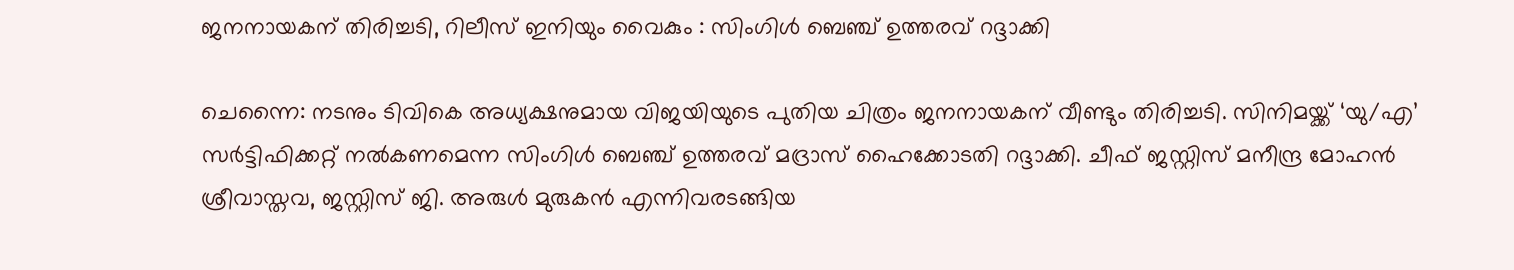ജനനായകന് തിരിച്ചടി, റിലീസ് ഇനിയും വൈകും : സിംഗിൾ ബെഞ്ച് ഉത്തരവ് റദ്ദാക്കി

ചെന്നൈ: നടനും ടിവികെ അധ്യക്ഷനുമായ വിജയിയുടെ പുതിയ ചിത്രം ജനനായകന് വീണ്ടും തിരിച്ചടി. സിനിമയ്ക്ക് ‘യു/എ’ സർട്ടിഫിക്കറ്റ് നൽകണമെന്ന സിംഗിൾ ബെഞ്ച് ഉത്തരവ് മദ്രാസ് ഹൈക്കോടതി റദ്ദാക്കി. ചീഫ് ജസ്റ്റിസ് മനീന്ദ്ര മോഹൻ ശ്രീവാസ്തവ, ജസ്റ്റിസ് ജി. അരുൾ മുരുകൻ എന്നിവരടങ്ങിയ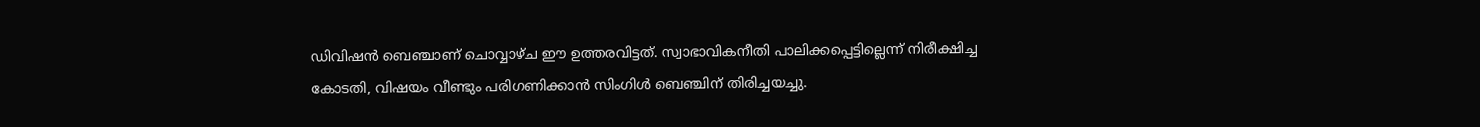ഡിവിഷൻ ബെഞ്ചാണ് ചൊവ്വാഴ്ച ഈ ഉത്തരവിട്ടത്. സ്വാഭാവികനീതി പാലിക്കപ്പെട്ടില്ലെന്ന് നിരീക്ഷിച്ച കോടതി, വിഷയം വീണ്ടും പരിഗണിക്കാൻ സിംഗിൾ ബെഞ്ചിന് തിരിച്ചയച്ചു.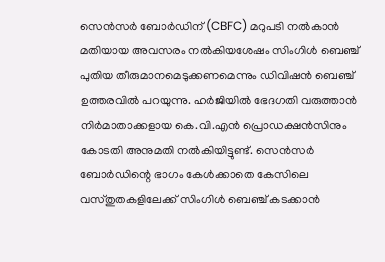സെൻസർ ബോർഡിന് (CBFC) മറുപടി നൽകാൻ മതിയായ അവസരം നൽകിയശേഷം സിംഗിൾ ബെഞ്ച് പുതിയ തീരുമാനമെടുക്കണമെന്നും ഡിവിഷൻ ബെഞ്ച് ഉത്തരവിൽ പറയുന്നു. ഹർജിയിൽ ഭേദഗതി വരുത്താൻ നിർമാതാക്കളായ കെ.വി.എൻ പ്രൊഡക്ഷൻസിനും കോടതി അനുമതി നൽകിയിട്ടുണ്ട്. സെൻസർ ബോർഡിന്റെ ഭാഗം കേൾക്കാതെ കേസിലെ വസ്തുതകളിലേക്ക് സിംഗിൾ ബെഞ്ച് കടക്കാൻ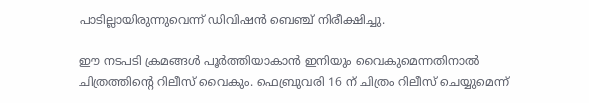പാടില്ലായിരുന്നുവെന്ന് ഡിവിഷൻ ബെഞ്ച് നിരീക്ഷിച്ചു.

ഈ നടപടി ക്രമങ്ങൾ പൂർത്തിയാകാൻ ഇനിയും വൈകുമെന്നതിനാൽ ചിത്രത്തിന്റെ റിലീസ് വൈകും. ഫെബ്രുവരി 16 ന് ചിത്രം റിലീസ് ചെയ്യുമെന്ന്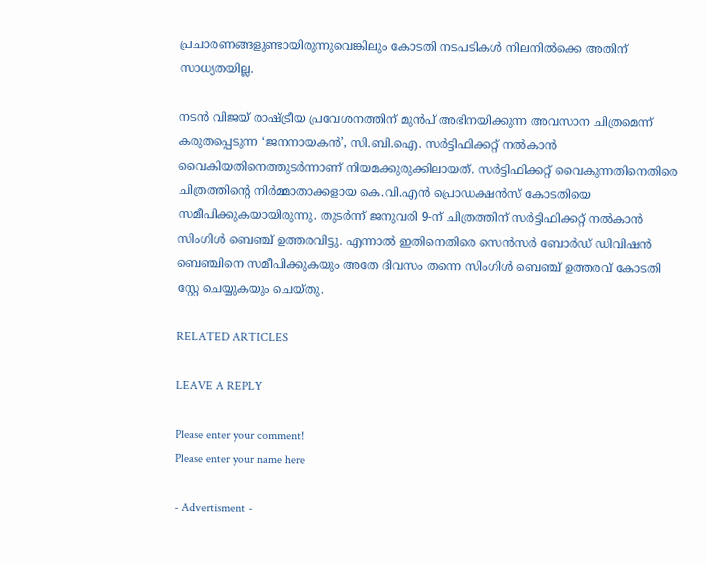പ്രചാരണങ്ങളുണ്ടായിരുന്നുവെങ്കിലും കോടതി നടപടികൾ നിലനിൽക്കെ അതിന് സാധ്യതയില്ല.

നടൻ വിജയ് രാഷ്ട്രീയ പ്രവേശനത്തിന് മുൻപ് അഭിനയിക്കുന്ന അവസാന ചിത്രമെന്ന് കരുതപ്പെടുന്ന ‘ജനനായകൻ’, സി.ബി.ഐ. സർട്ടിഫിക്കറ്റ് നൽകാൻ വൈകിയതിനെത്തുടർന്നാണ് നിയമക്കുരുക്കിലായത്. സർട്ടിഫിക്കറ്റ് വൈകുന്നതിനെതിരെ ചിത്രത്തിന്റെ നിർമ്മാതാക്കളായ കെ.വി.എൻ പ്രൊഡക്ഷൻസ് കോടതിയെ സമീപിക്കുകയായിരുന്നു. തുടർന്ന് ജനുവരി 9-ന് ചിത്രത്തിന് സർട്ടിഫിക്കറ്റ് നൽകാൻ സിംഗിൾ ബെഞ്ച് ഉത്തരവിട്ടു. എന്നാൽ ഇതിനെതിരെ സെൻസർ ബോർഡ് ഡിവിഷൻ ബെഞ്ചിനെ സമീപിക്കുകയും അതേ ദിവസം തന്നെ സിംഗിൾ ബെഞ്ച് ഉത്തരവ് കോടതി സ്റ്റേ ചെയ്യുകയും ചെയ്തു.

RELATED ARTICLES

LEAVE A REPLY

Please enter your comment!
Please enter your name here

- Advertisment -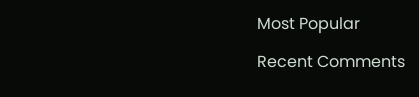Most Popular

Recent Comments